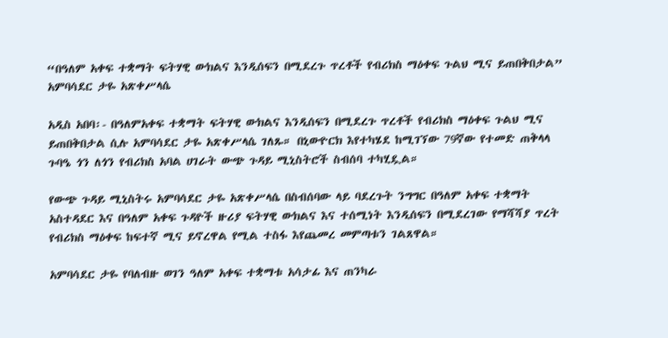“በዓለም አቀፍ ተቋማት ፍትሃዊ ውክልና እንዲሰፍን በሚደረጉ ጥረቶች የብሪክስ ማዕቀፍ ጉልህ ሚና ይጠበቅበታል” አምባሳደር ታዬ አጽቀሥላሴ

አዲስ አበባ፡- በዓለምአቀፍ ተቋማት ፍትሃዊ ውክልና እንዲሰፍን በሚደረጉ ጥረቶች የብሪክስ ማዕቀፍ ጉልህ ሚና ይጠበቅበታል ሲሉ አምባሳደር ታዬ አጽቀሥላሴ ገለጹ። በኒውዮርክ እየተካሄደ ከሚገኘው 79ኛው የተመድ ጠቅላላ ጉባዔ ጎን ለጎን የብሪክስ አባል ሀገራት ውጭ ጉዳይ ሚኒስትሮች ስብሰባ ተካሂዷል።

የውጭ ጉዳይ ሚኒስትሩ አምባሳደር ታዬ አጽቀሥላሴ በስብሰባው ላይ ባደረጉት ንግግር በዓለም አቀፍ ተቋማት አስተዳደር እና በዓለም አቀፍ ጉዳዮች ዙሪያ ፍትሃዊ ውክልና እና ተሰሚነት እንዲሰፍን በሚደረገው የማሻሻያ ጥረት የብሪክስ ማዕቀፍ ከፍተኛ ሚና ይኖረዋል የሚል ተስፋ እየጨመረ መምጣቱን ገልጸዋል።

አምባሳደር ታዬ የባለብዙ ወገን ዓለም አቀፍ ተቋማቱ አሳታፊ እና ጠንካራ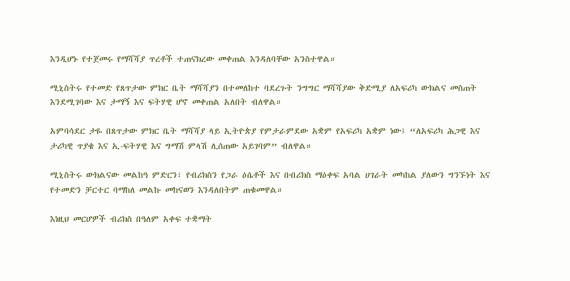እንዲሆኑ የተጀመሩ የማሻሻያ ጥረቶች ተጠናክረው መቀጠል እንዳለባቸው አንስተዋል።

ሚኒስትሩ የተመድ የጸጥታው ምክር ቤት ማሻሻያን በተመለከተ ባደረጉት ንግግር ማሻሻያው ቅድሚያ ለአፍሪካ ውክልና መስጠት እንደሚገባው እና ታማኝ እና ፍትሃዊ ሆኖ መቀጠል አለበት ብለዋል።

አምባሳደር ታዬ በጸጥታው ምክር ቤት ማሻሻያ ላይ ኢትዮጵያ የምታራምደው አቋም የአፍሪካ አቋም ነው፤ “ለአፍሪካ ሕጋዊ እና ታሪካዊ ጥያቄ እና ኢ-ፍትሃዊ እና ግማሽ ምላሽ ሊሰጠው አይገባም” ብለዋል።

ሚኒስትሩ ውክልናው መልከዓ ምድርን፣ የብሪክስን የጋራ ዕሴቶች እና በብሪክስ ማዕቀፍ አባል ሀገራት መካከል ያለውን ግንኙነት እና የተመድን ቻርተር ባማከለ መልኩ መከናወን እንዳለበትም ጠቁመዋል።

እነዚህ መርሆዎች ብሪክስ በዓለም አቀፍ ተቋማት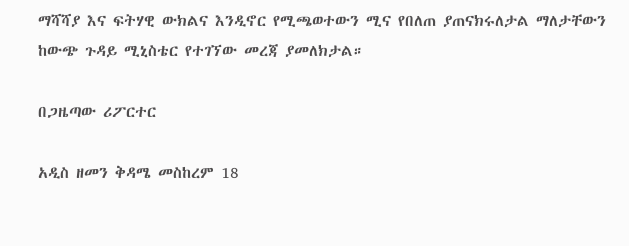ማሻሻያ እና ፍትሃዊ ውክልና እንዲኖር የሚጫወተውን ሚና የበለጠ ያጠናክሩለታል ማለታቸውን ከውጭ ጉዳይ ሚኒስቴር የተገኘው መረጃ ያመለክታል።

በጋዜጣው ሪፖርተር

አዲስ ዘመን ቅዳሜ መስከረም 18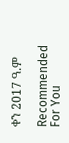ቀን 2017 ዓ.ም

Recommended For You